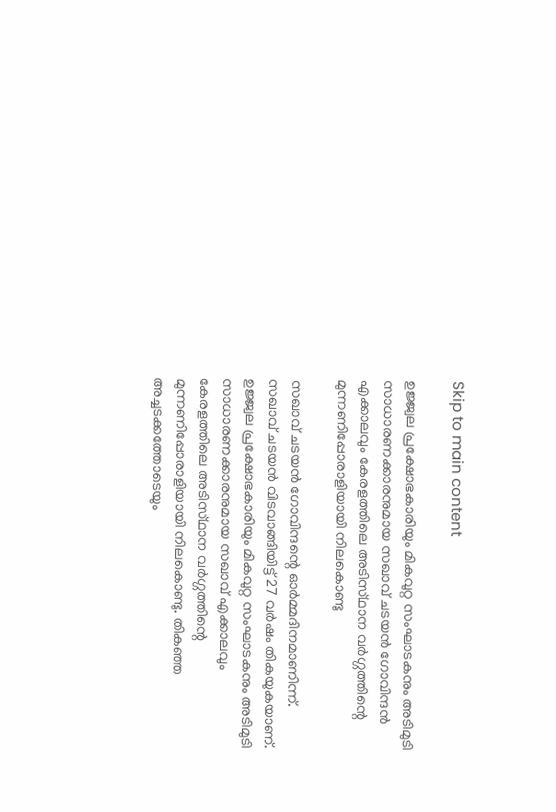Skip to main content

ഉജ്ജ്വല പ്രക്ഷോഭകാരിയും മികവുറ്റ സംഘാടകനും അടിമുടി സാധാരണക്കാരനുമായ സഖാവ് ചടയൻ ഗോവിന്ദൻ എക്കാലവും കേരളത്തിലെ അടിസ്‌ഥാന വർഗ്ഗത്തിന്റെ മുന്നണിപ്പോരാളിയായി നിലകൊണ്ടു

സഖാവ് ചടയൻ ഗോവിന്ദന്റെ ഓർമ്മദിനമാണിന്ന്. സഖാവ് ചടയൻ വിടവാങ്ങിയിട്ട് 27 വർഷം തികയുകയാണ്. ഉജ്ജ്വല പ്രക്ഷോഭകാരിയും മികവുറ്റ സംഘാടകനും അടിമുടി സാധാരണക്കാരനുമായ സഖാവ് എക്കാലവും കേരളത്തിലെ അടിസ്‌ഥാന വർഗ്ഗത്തിന്റെ മുന്നണിപ്പോരാളിയായി നിലകൊണ്ടു. തികഞ്ഞ അച്ചടക്കത്തോടെയും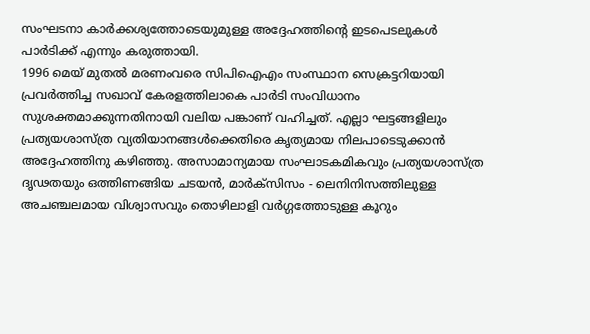സംഘടനാ കാർക്കശ്യത്തോടെയുമുള്ള അദ്ദേഹത്തിന്റെ ഇടപെടലുകൾ പാർടിക്ക്‌ എന്നും കരുത്തായി.
1996 മെയ് മുതൽ മരണംവരെ സിപിഐഎം സംസ്ഥാന സെക്രട്ടറിയായി പ്രവർത്തിച്ച സഖാവ് കേരളത്തിലാകെ പാർടി സംവിധാനം സുശക്തമാക്കുന്നതിനായി വലിയ പങ്കാണ് വഹിച്ചത്. എല്ലാ ഘട്ടങ്ങളിലും പ്രത്യയശാസ്ത്ര വ്യതിയാനങ്ങൾക്കെതിരെ കൃത്യമായ നിലപാടെടുക്കാൻ അദ്ദേഹത്തിനു കഴിഞ്ഞു. അസാമാന്യമായ സംഘാടകമികവും പ്രത്യയശാസ്ത്ര ദൃഢതയും ഒത്തിണങ്ങിയ ചടയൻ, മാര്‍ക്‌സിസം - ലെനിനിസത്തിലുള്ള അചഞ്ചലമായ വിശ്വാസവും തൊഴിലാളി വർഗ്ഗത്തോടുള്ള കൂറും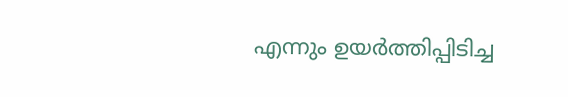എന്നും ഉയർത്തിപ്പിടിച്ച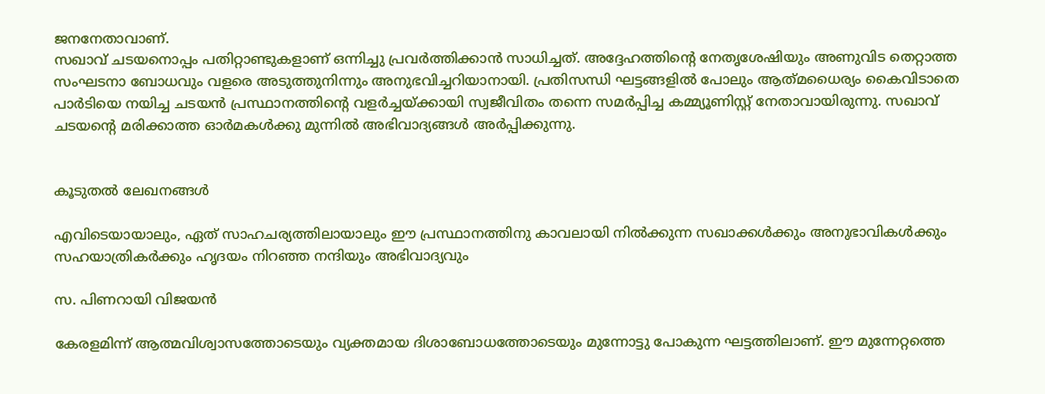ജനനേതാവാണ്.
സഖാവ് ചടയനൊപ്പം പതിറ്റാണ്ടുകളാണ് ഒന്നിച്ചു പ്രവർത്തിക്കാൻ സാധിച്ചത്. അദ്ദേഹത്തിന്റെ നേതൃശേഷിയും അണുവിട തെറ്റാത്ത സംഘടനാ ബോധവും വളരെ അടുത്തുനിന്നും അനുഭവിച്ചറിയാനായി. പ്രതിസന്ധി ഘട്ടങ്ങളിൽ പോലും ആത്‌മധൈര്യം കൈവിടാതെ പാർടിയെ നയിച്ച ചടയൻ പ്രസ്ഥാനത്തിൻ്റെ വളർച്ചയ്ക്കായി സ്വജീവിതം തന്നെ സമർപ്പിച്ച കമ്മ്യൂണിസ്റ്റ് നേതാവായിരുന്നു. സഖാവ് ചടയന്റെ മരിക്കാത്ത ഓർമകൾക്കു മുന്നിൽ അഭിവാദ്യങ്ങൾ അർപ്പിക്കുന്നു.


കൂടുതൽ ലേഖനങ്ങൾ

എവിടെയായാലും, ഏത് സാഹചര്യത്തിലായാലും ഈ പ്രസ്ഥാനത്തിനു കാവലായി നിൽക്കുന്ന സഖാക്കൾക്കും അനുഭാവികൾക്കും സഹയാത്രികർക്കും ഹൃദയം നിറഞ്ഞ നന്ദിയും അഭിവാദ്യവും

സ. പിണറായി വിജയൻ

കേരളമിന്ന് ആത്മവിശ്വാസത്തോടെയും വ്യക്തമായ ദിശാബോധത്തോടെയും മുന്നോട്ടു പോകുന്ന ഘട്ടത്തിലാണ്. ഈ മുന്നേറ്റത്തെ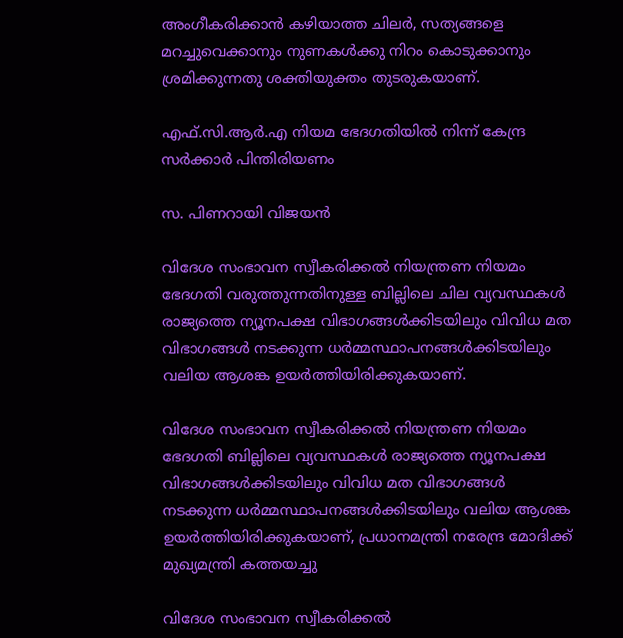അംഗീകരിക്കാൻ കഴിയാത്ത ചിലർ, സത്യങ്ങളെ മറച്ചുവെക്കാനും നുണകൾക്കു നിറം കൊടുക്കാനും ശ്രമിക്കുന്നതു ശക്തിയുക്തം തുടരുകയാണ്.

എഫ്.സി.ആർ.എ നിയമ ഭേദഗതിയിൽ നിന്ന് കേന്ദ്ര സർക്കാർ പിന്തിരിയണം

സ. പിണറായി വിജയൻ

വിദേശ സംഭാവന സ്വീകരിക്കല്‍ നിയന്ത്രണ നിയമം ഭേദഗതി വരുത്തുന്നതിനുള്ള ബില്ലിലെ ചില വ്യവസ്ഥകള്‍ രാജ്യത്തെ ന്യൂനപക്ഷ വിഭാഗങ്ങള്‍ക്കിടയിലും വിവിധ മത വിഭാഗങ്ങൾ നടക്കുന്ന ധർമ്മസ്ഥാപനങ്ങൾക്കിടയിലും വലിയ ആശങ്ക ഉയർത്തിയിരിക്കുകയാണ്.

വിദേശ സംഭാവന സ്വീകരിക്കല്‍ നിയന്ത്രണ നിയമം ഭേദഗതി ബില്ലിലെ വ്യവസ്ഥകള്‍ രാജ്യത്തെ ന്യൂനപക്ഷ വിഭാഗങ്ങള്‍ക്കിടയിലും വിവിധ മത വിഭാഗങ്ങൾ നടക്കുന്ന ധർമ്മസ്ഥാപനങ്ങൾക്കിടയിലും വലിയ ആശങ്ക ഉയർത്തിയിരിക്കുകയാണ്, പ്രധാനമന്ത്രി നരേന്ദ്ര മോദിക്ക് മുഖ്യമന്ത്രി കത്തയച്ചു

വിദേശ സംഭാവന സ്വീകരിക്കല്‍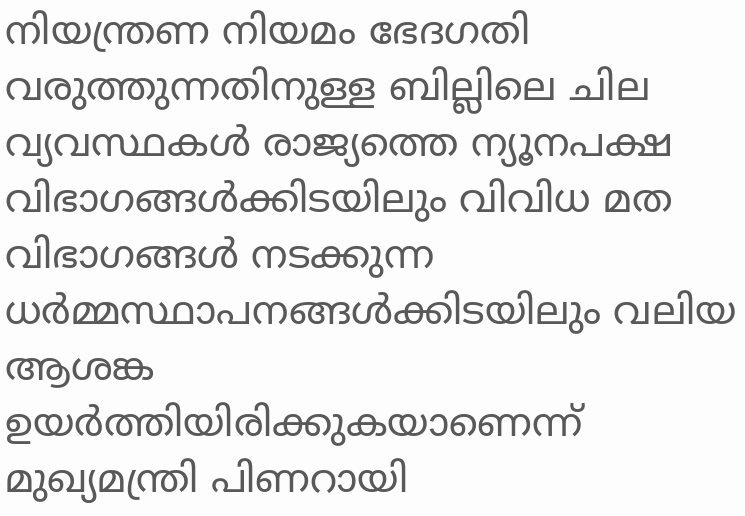നിയന്ത്രണ നിയമം ഭേദഗതി വരുത്തുന്നതിനുള്ള ബില്ലിലെ ചില വ്യവസ്ഥകള്‍ രാജ്യത്തെ ന്യൂനപക്ഷ വിഭാഗങ്ങള്‍ക്കിടയിലും വിവിധ മത വിഭാഗങ്ങൾ നടക്കുന്ന ധർമ്മസ്ഥാപനങ്ങൾക്കിടയിലും വലിയ ആശങ്ക ഉയർത്തിയിരിക്കുകയാണെന്ന് മുഖ്യമന്ത്രി പിണറായി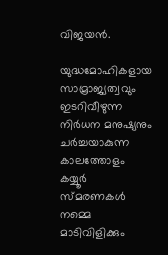വിജയൻ.

യുദ്ധമോഹികളായ സാമ്രാജ്യത്വവും ഇടറിവീഴുന്ന നിർധന മനുഷ്യനും ചർച്ചയാകുന്ന കാലത്തോളം കയ്യൂർ സ്‌മരണകൾ നമ്മെ മാടിവിളിക്കും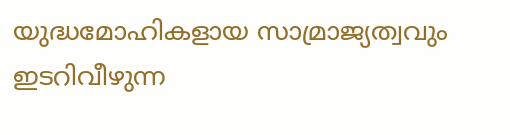യുദ്ധമോഹികളായ സാമ്രാജ്യത്വവും ഇടറിവീഴുന്ന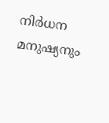നിർധന മനുഷ്യനും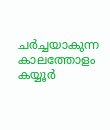ചർച്ചയാകുന്ന കാലത്തോളം കയ്യൂർ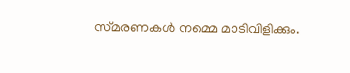സ്‌മരണകൾ നമ്മെ മാടിവിളിക്കും.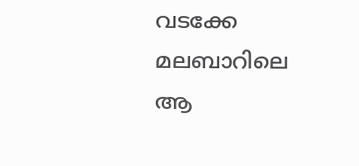വടക്കേ മലബാറിലെ ആ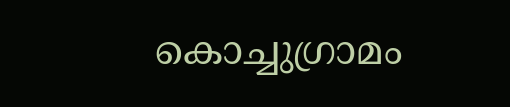കൊച്ചുഗ്രാമം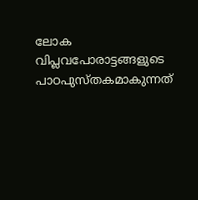ലോക വിപ്ലവപോരാട്ടങ്ങളുടെ പാഠപുസ്‌തകമാകുന്നത്‌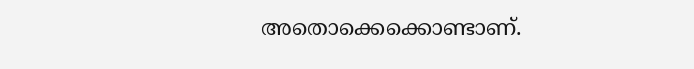അതൊക്കെക്കൊണ്ടാണ്‌.